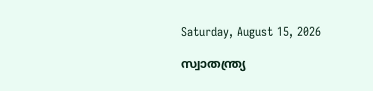Saturday, August 15, 2026

സ്വാതന്ത്ര്യ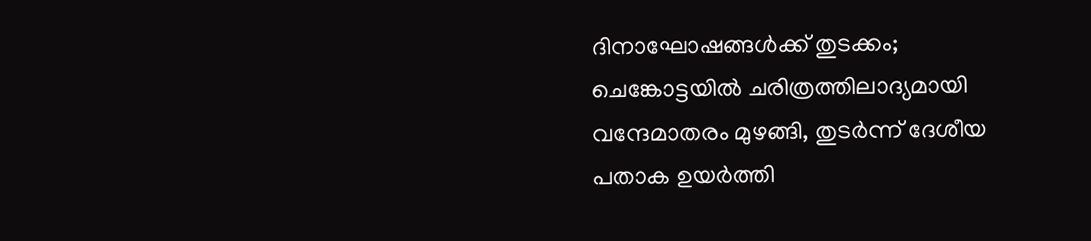ദിനാഘോഷങ്ങള്‍ക്ക് തുടക്കം; ചെങ്കോട്ടയില്‍ ചരിത്രത്തിലാദ്യമായി വന്ദേമാതരം മുഴങ്ങി, തുടർന്ന് ദേശീയ പതാക ഉയര്‍ത്തി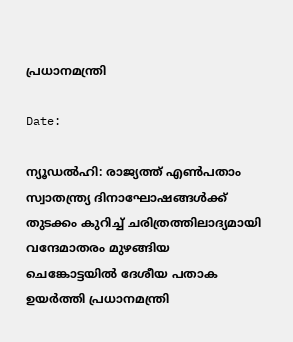പ്രധാനമന്ത്രി

Date:

ന്യൂഡല്‍ഹി: രാജ്യത്ത് എണ്‍പതാം സ്വാതന്ത്ര്യ ദിനാഘോഷങ്ങള്‍ക്ക് തുടക്കം കുറിച്ച് ചരിത്രത്തിലാദ്യമായി വന്ദേമാതരം മുഴങ്ങിയ
ചെങ്കോട്ടയില്‍ ദേശീയ പതാക ഉയര്‍ത്തി പ്രധാനമന്ത്രി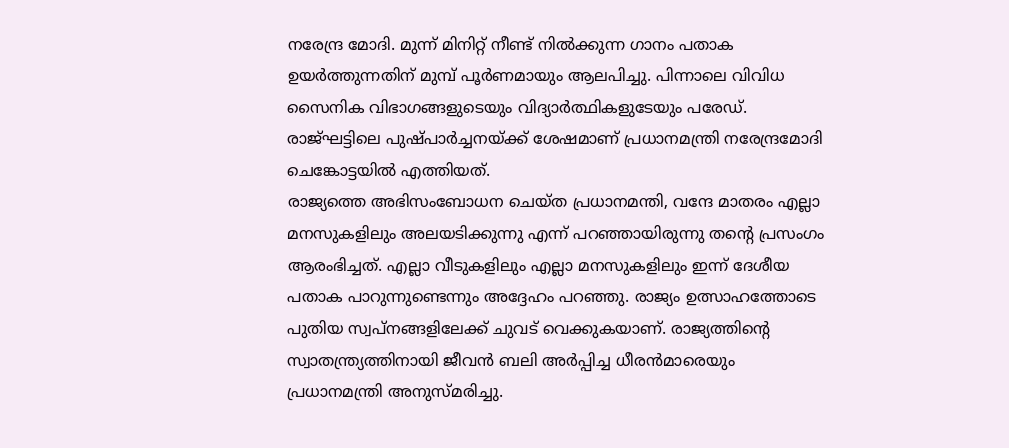നരേന്ദ്ര മോദി. മുന്ന് മിനിറ്റ് നീണ്ട് നില്‍ക്കുന്ന ഗാനം പതാക ഉയര്‍ത്തുന്നതിന് മുമ്പ് പൂര്‍ണമായും ആലപിച്ചു. പിന്നാലെ വിവിധ സൈനിക വിഭാഗങ്ങളുടെയും വിദ്യാര്‍ത്ഥികളുടേയും പരേഡ്. രാജ്ഘട്ടിലെ പുഷ്പാര്‍ച്ചനയ്ക്ക് ശേഷമാണ് പ്രധാനമന്ത്രി നരേന്ദ്രമോദി ചെങ്കോട്ടയില്‍ എത്തിയത്.
രാജ്യത്തെ അഭിസംബോധന ചെയ്ത പ്രധാനമന്തി, വന്ദേ മാതരം എല്ലാ മനസുകളിലും അലയടിക്കുന്നു എന്ന് പറഞ്ഞായിരുന്നു തന്റെ പ്രസംഗം ആരംഭിച്ചത്. എല്ലാ വീടുകളിലും എല്ലാ മനസുകളിലും ഇന്ന് ദേശീയ പതാക പാറുന്നുണ്ടെന്നും അദ്ദേഹം പറഞ്ഞു. രാജ്യം ഉത്സാഹത്തോടെ പുതിയ സ്വപ്നങ്ങളിലേക്ക് ചുവട് വെക്കുകയാണ്. രാജ്യത്തിന്റെ സ്വാതന്ത്ര്യത്തിനായി ജീവന്‍ ബലി അര്‍പ്പിച്ച ധീരന്‍മാരെയും പ്രധാനമന്ത്രി അനുസ്മരിച്ചു.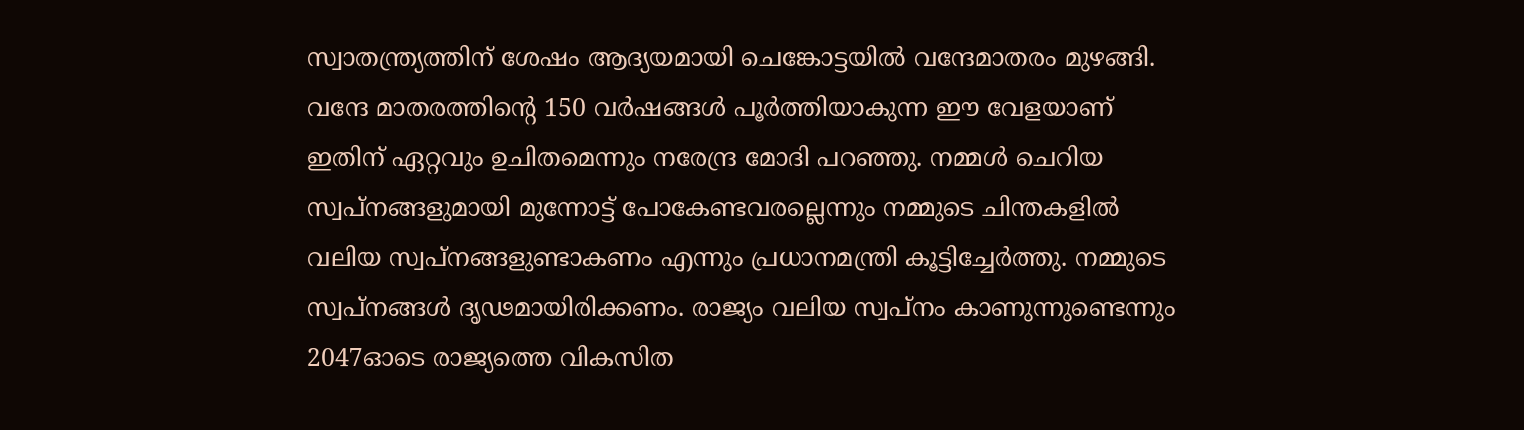സ്വാതന്ത്ര്യത്തിന് ശേഷം ആദ്യയമായി ചെങ്കോട്ടയില്‍ വന്ദേമാതരം മുഴങ്ങി. വന്ദേ മാതരത്തിന്റെ 150 വര്‍ഷങ്ങള്‍ പൂര്‍ത്തിയാകുന്ന ഈ വേളയാണ് ഇതിന് ഏറ്റവും ഉചിതമെന്നും നരേന്ദ്ര മോദി പറഞ്ഞു. നമ്മള്‍ ചെറിയ സ്വപ്‌നങ്ങളുമായി മുന്നോട്ട് പോകേണ്ടവരല്ലെന്നും നമ്മുടെ ചിന്തകളില്‍ വലിയ സ്വപ്‌നങ്ങളുണ്ടാകണം എന്നും പ്രധാനമന്ത്രി കൂട്ടിച്ചേര്‍ത്തു. നമ്മുടെ സ്വപ്‌നങ്ങള്‍ ദൃഢമായിരിക്കണം. രാജ്യം വലിയ സ്വപ്‌നം കാണുന്നുണ്ടെന്നും 2047ഓടെ രാജ്യത്തെ വികസിത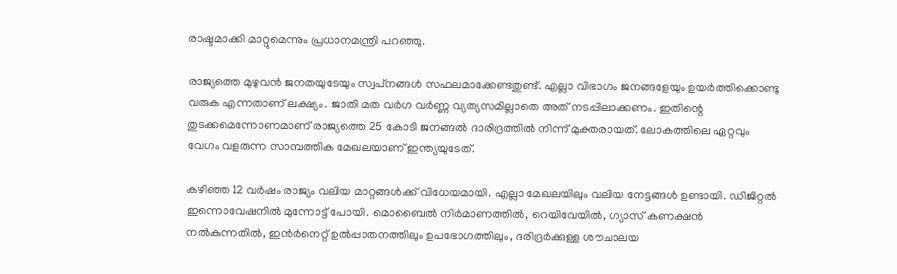രാഷ്ടമാക്കി മാറ്റുമെന്നും പ്രധാനമന്ത്രി പറഞ്ഞു.

രാജ്യത്തെ മുഴുവന്‍ ജനതയുടേയും സ്വപ്‌നങ്ങള്‍ സഫലമാക്കേണ്ടതുണ്ട്. എല്ലാ വിഭാഗം ജനങ്ങളേയും ഉയര്‍ത്തിക്കൊണ്ടു വരുക എന്നതാണ് ലക്ഷ്യം. ജാതി മത വര്‍ഗ വർണ്ണ വ്യത്യസമില്ലാതെ അത് നടപ്പിലാക്കണം. ഇതിന്റെ തുടക്കമെന്നോണമാണ് രാജ്യത്തെ 25 കോടി ജനങ്ങല്‍ ദാരിദ്രത്തില്‍ നിന്ന് മുക്തരായത്. ലോകത്തിലെ ഏറ്റവും വേഗം വളരുന്ന സാമ്പത്തിക മേഖലയാണ് ഇന്ത്യയുടേത്.

കഴിഞ്ഞ 12 വര്‍ഷം രാജ്യം വലിയ മാറ്റങ്ങള്‍ക്ക് വിധേയമായി. എല്ലാ മേഖലയിലും വലിയ നേട്ടങ്ങള്‍ ഉണ്ടായി. ഡിജിറ്റല്‍ ഇന്നൊവേഷനില്‍ മുന്നോട്ട് പോയി. മൊബൈല്‍ നിര്‍മാണത്തില്‍, റെയിവേയില്‍, ഗ്യാസ് കണക്ഷന്‍ നല്‍കുന്നതില്‍, ഇന്‍ര്‍നെറ്റ് ഉല്‍പ്പാതനത്തിലും ഉപഭോഗത്തിലും, ദരിദ്രര്‍ക്കുള്ള ശൗചാലയ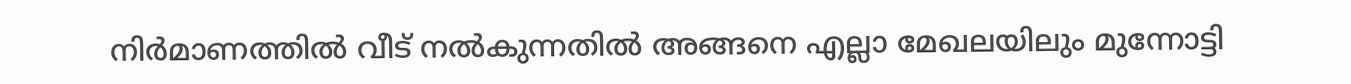നിര്‍മാണത്തില്‍ വീട് നല്‍കുന്നതില്‍ അങ്ങനെ എല്ലാ മേഖലയിലും മുന്നോട്ടി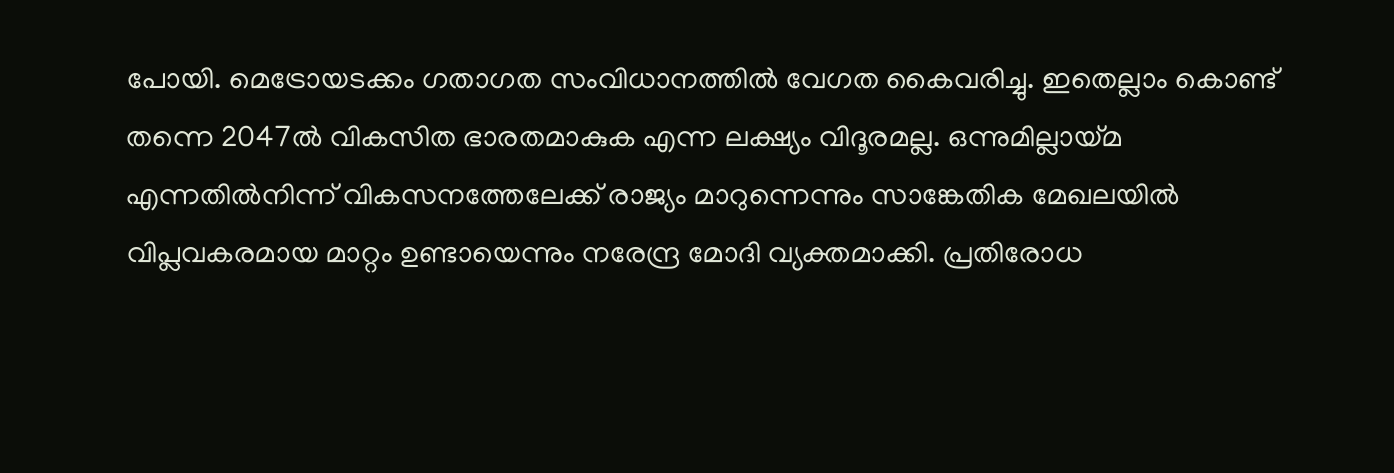പോയി. മെട്രോയടക്കം ഗതാഗത സംവിധാനത്തില്‍ വേഗത കൈവരിച്ചു. ഇതെല്ലാം കൊണ്ട് തന്നെ 2047ല്‍ വികസിത ഭാരതമാകുക എന്ന ലക്ഷ്യം വിദൂരമല്ല. ഒന്നുമില്ലായ്മ എന്നതില്‍നിന്ന് വികസനത്തേലേക്ക് രാജ്യം മാറുന്നെന്നും സാങ്കേതിക മേഖലയില്‍ വിപ്ലവകരമായ മാറ്റം ഉണ്ടായെന്നും നരേന്ദ്ര മോദി വ്യക്തമാക്കി. പ്രതിരോധ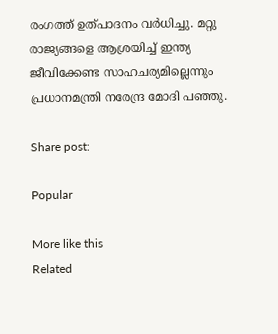രംഗത്ത് ഉത്പാദനം വര്‍ധിച്ചു. മറ്റു രാജ്യങ്ങളെ ആശ്രയിച്ച് ഇന്ത്യ ജീവിക്കേണ്ട സാഹചര്യമില്ലെന്നും പ്രധാനമന്ത്രി നരേന്ദ്ര മോദി പഞ്ഞു.

Share post:

Popular

More like this
Related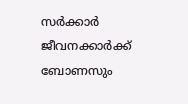സർക്കാർ ജീവനക്കാർക്ക് ബോണസും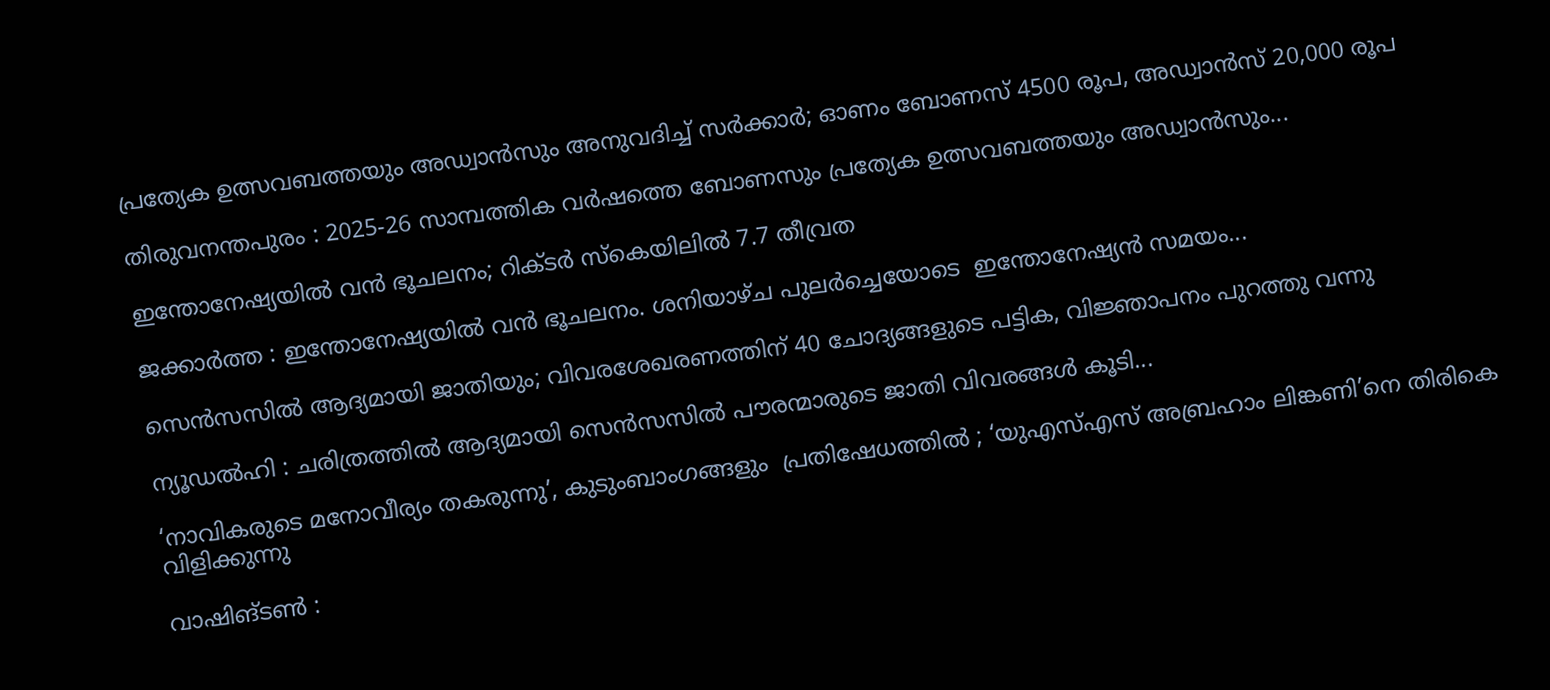പ്രത്യേക ഉത്സവബത്തയും അഡ്വാൻസും അനുവദിച്ച് സർക്കാർ; ഓണം ബോണസ് 4500 രൂപ, അഡ്വാൻസ് 20,000 രൂപ

തിരുവനന്തപുരം : 2025-26 സാമ്പത്തിക വർഷത്തെ ബോണസും പ്രത്യേക ഉത്സവബത്തയും അഡ്വാൻസും...

ഇന്തോനേഷ്യയില്‍ വന്‍ ഭൂചലനം; റിക്ടര്‍ സ്‌കെയിലില്‍ 7.7 തീവ്രത

ജക്കാര്‍ത്ത : ഇന്തോനേഷ്യയില്‍ വന്‍ ഭൂചലനം. ശനിയാഴ്ച പുലര്‍ച്ചെയോടെ  ഇന്തോനേഷ്യന്‍ സമയം...

സെൻസസിൽ ആദ്യമായി ജാതിയും; വിവരശേഖരണത്തിന് 40 ചോദ്യങ്ങളുടെ പട്ടിക, വിജ്ഞാപനം പുറത്തു വന്നു

ന്യൂഡൽഹി : ചരിത്രത്തില്‍ ആദ്യമായി സെന്‍സസില്‍ പൗരന്മാരുടെ ജാതി വിവരങ്ങള്‍ കൂടി...

‘നാവികരുടെ മനോവീര്യം തകരുന്നു’, കുടുംബാംഗങ്ങളും  പ്രതിഷേധത്തിൽ ; ‘യുഎസ്എസ് അബ്രഹാം ലിങ്കണി’നെ തിരികെ വിളിക്കുന്നു

വാഷിങ്ടൺ :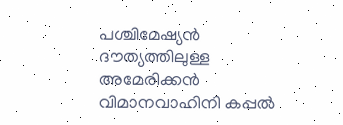പശ്ചിമേഷ്യൻ ദൗത്യത്തിലുള്ള അമേരിക്കൻ വിമാനവാഹിനി കപ്പൽ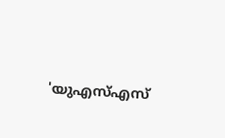'യുഎസ്എസ്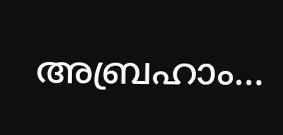അബ്രഹാം...